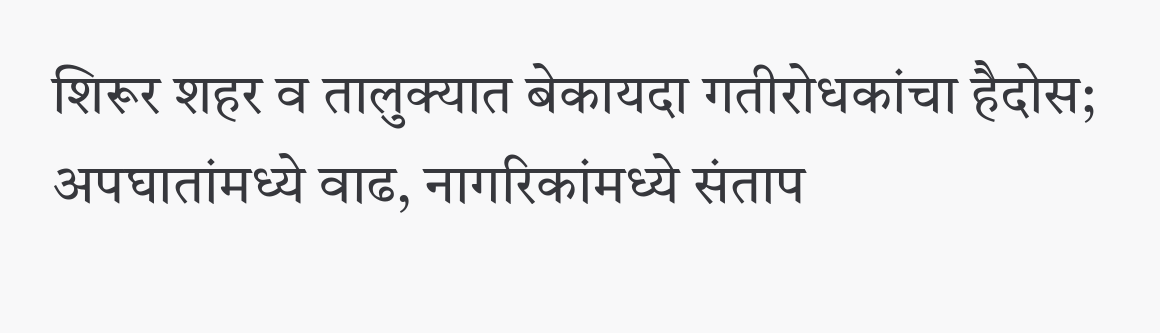शिरूर शहर व तालुक्यात बेकायदा गतीरोधकांचा हैदोस; अपघातांमध्ये वाढ, नागरिकांमध्ये संताप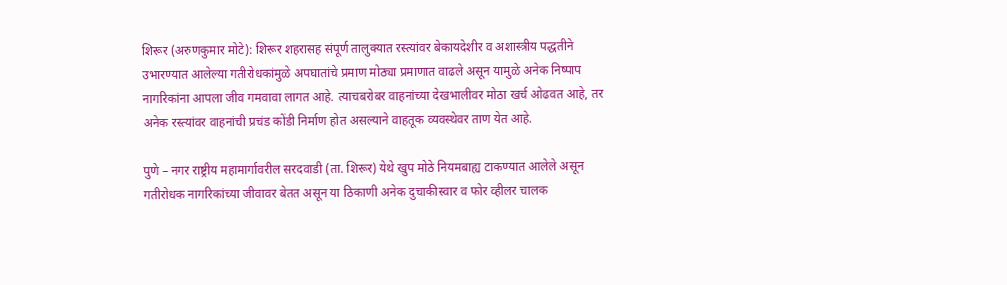शिरूर (अरुणकुमार मोटे): शिरूर शहरासह संपूर्ण तालुक्यात रस्त्यांवर बेकायदेशीर व अशास्त्रीय पद्धतीने उभारण्यात आलेल्या गतीरोधकांमुळे अपघातांचे प्रमाण मोठ्या प्रमाणात वाढले असून यामुळे अनेक निष्पाप नागरिकांना आपला जीव गमवावा लागत आहे. त्याचबरोबर वाहनांच्या देखभालीवर मोठा खर्च ओढवत आहे, तर अनेक रस्त्यांवर वाहनांची प्रचंड कोंडी निर्माण होत असल्याने वाहतूक व्यवस्थेवर ताण येत आहे.

पुणे – नगर राष्ट्रीय महामार्गावरील सरदवाडी (ता. शिरूर) येथे खुप मोठे नियमबाह्य टाकण्यात आलेले असून गतीरोधक नागरिकांच्या जीवावर बेतत असून या ठिकाणी अनेक दुचाकीस्वार व फोर व्हीलर चालक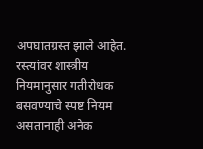अपघातग्रस्त झाले आहेत. रस्त्यांवर शास्त्रीय नियमानुसार गतीरोधक बसवण्याचे स्पष्ट नियम असतानाही अनेक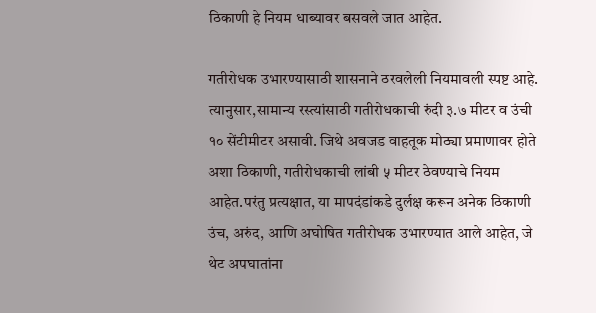ठिकाणी हे नियम धाब्यावर बसवले जात आहेत.

गतीरोधक उभारण्यासाठी शासनाने ठरवलेली नियमावली स्पष्ट आहे. त्यानुसार,सामान्य रस्त्यांसाठी गतीरोधकाची रुंदी ३.७ मीटर व उंची १० सेंटीमीटर असावी. जिथे अवजड वाहतूक मोठ्या प्रमाणावर होते अशा ठिकाणी, गतीरोधकाची लांबी ५ मीटर ठेवण्याचे नियम आहेत.परंतु प्रत्यक्षात, या मापदंडांकडे दुर्लक्ष करून अनेक ठिकाणी उंच, अरुंद, आणि अघोषित गतीरोधक उभारण्यात आले आहेत, जे थेट अपघातांना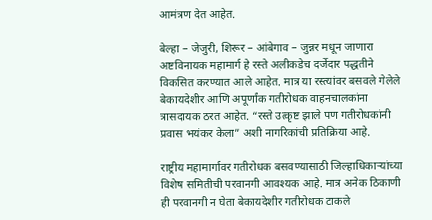आमंत्रण देत आहेत.

बेल्हा – जेजुरी, शिरूर – आंबेगाव – जुन्नर मधून जाणारा अष्टविनायक महामार्ग हे रस्ते अलीकडेच दर्जेदार पद्धतीने विकसित करण्यात आले आहेत. मात्र या रस्त्यांवर बसवले गेलेले बेकायदेशीर आणि अपूर्णांक गतीरोधक वाहनचालकांना त्रासदायक ठरत आहेत. “रस्ते उत्कृष्ट झाले पण गतीरोधकांनी प्रवास भयंकर केला” अशी नागरिकांची प्रतिक्रिया आहे.

राष्ट्रीय महामार्गावर गतीरोधक बसवण्यासाठी जिल्हाधिकाऱ्यांच्या विशेष समितीची परवानगी आवश्यक आहे. मात्र अनेक ठिकाणी ही परवानगी न घेता बेकायदेशीर गतीरोधक टाकले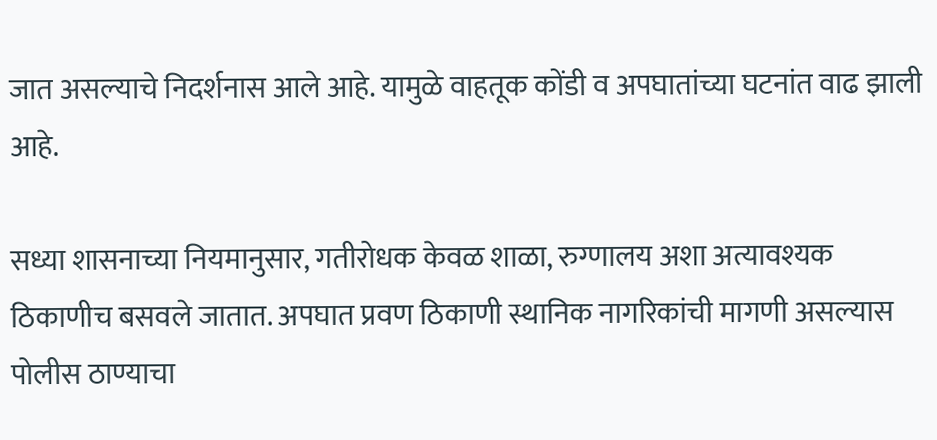जात असल्याचे निदर्शनास आले आहे. यामुळे वाहतूक कोंडी व अपघातांच्या घटनांत वाढ झाली आहे.

सध्या शासनाच्या नियमानुसार, गतीरोधक केवळ शाळा, रुग्णालय अशा अत्यावश्यक ठिकाणीच बसवले जातात. अपघात प्रवण ठिकाणी स्थानिक नागरिकांची मागणी असल्यास पोलीस ठाण्याचा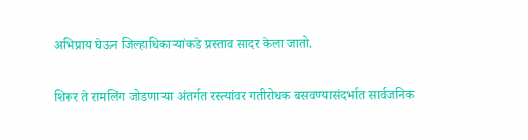अभिप्राय घेऊन जिल्हाधिकाऱ्यांकडे प्रस्ताव सादर केला जातो.

शिरूर ते रामलिंग जोडणाऱ्या अंतर्गत रस्त्यांवर गतीरोधक बसवण्यासंदर्भात सार्वजनिक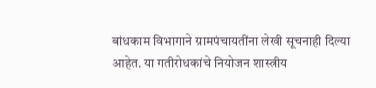बांधकाम विभागाने ग्रामपंचायतींना लेखी सूचनाही दिल्या आहेत. या गतीरोधकांचे नियोजन शास्त्रीय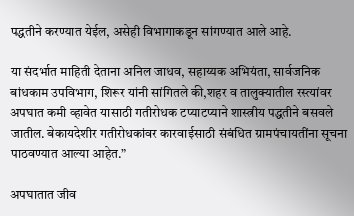पद्धतीने करण्यात येईल, असेही विभागाकडून सांगण्यात आले आहे.

या संदर्भात माहिती देताना अनिल जाधव, सहाय्यक अभियंता, सार्वजनिक बांधकाम उपविभाग, शिरूर यांनी सांगितले की,शहर व तालुक्यातील रस्त्यांवर अपघात कमी व्हावेत यासाठी गतीरोधक टप्याटप्याने शास्त्रीय पद्धतीने बसवले जातील. बेकायदेशीर गतीरोधकांवर कारवाईसाठी संबंधित ग्रामपंचायतींना सूचना पाठवण्यात आल्या आहेत.”

अपघातात जीव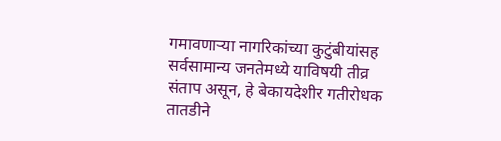गमावणाऱ्या नागरिकांच्या कुटुंबीयांसह सर्वसामान्य जनतेमध्ये याविषयी तीव्र संताप असून, हे बेकायदेशीर गतीरोधक तातडीने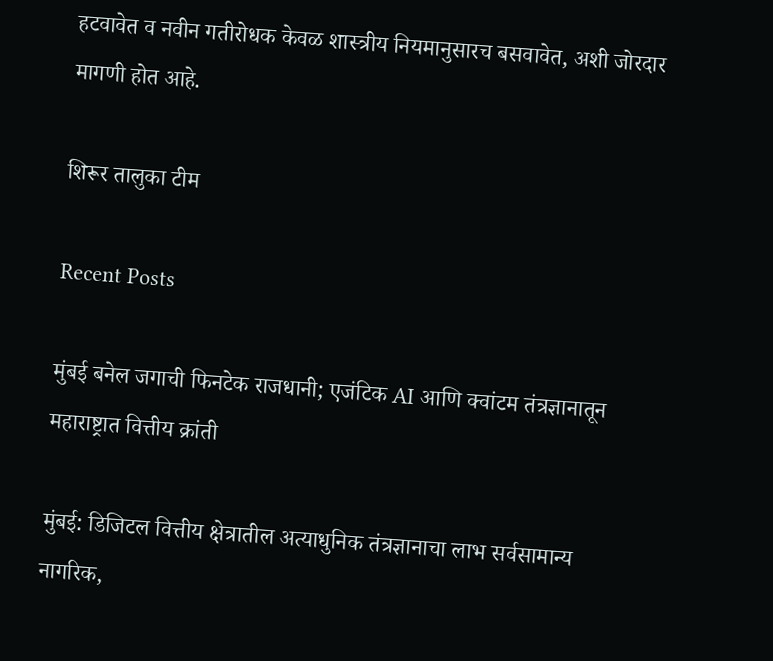हटवावेत व नवीन गतीरोधक केवळ शास्त्रीय नियमानुसारच बसवावेत, अशी जोरदार मागणी होत आहे.

शिरूर तालुका टीम

Recent Posts

मुंबई बनेल जगाची फिनटेक राजधानी; एजंटिक AI आणि क्वांटम तंत्रज्ञानातून महाराष्ट्रात वित्तीय क्रांती

मुंबई: डिजिटल वित्तीय क्षेत्रातील अत्याधुनिक तंत्रज्ञानाचा लाभ सर्वसामान्य नागरिक,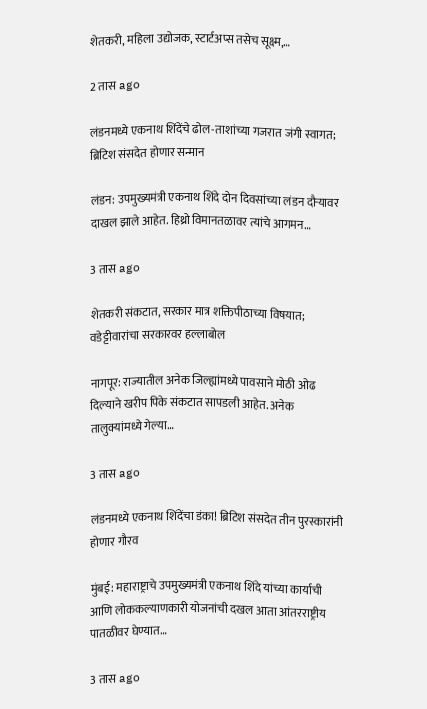शेतकरी, महिला उद्योजक, स्टार्टअप्स तसेच सूक्ष्म,…

2 तास ago

लंडनमध्ये एकनाथ शिंदेंचे ढोल-ताशांच्या गजरात जंगी स्वागत; ब्रिटिश संसदेत होणार सन्मान

लंडन: उपमुख्यमंत्री एकनाथ शिंदे दोन दिवसांच्या लंडन दौऱ्यावर दाखल झाले आहेत. हिथ्रो विमानतळावर त्यांचे आगमन…

3 तास ago

शेतकरी संकटात, सरकार मात्र शक्तिपीठाच्या विषयात; वडेट्टीवारांचा सरकारवर हल्लाबोल

नागपूर: राज्यातील अनेक जिल्ह्यांमध्ये पावसाने मोठी ओढ दिल्याने खरीप पिके संकटात सापडली आहेत. अनेक तालुक्यांमध्ये गेल्या…

3 तास ago

लंडनमध्ये एकनाथ शिंदेंचा डंका! ब्रिटिश संसदेत तीन पुरस्कारांनी होणार गौरव

मुंबई: महाराष्ट्राचे उपमुख्यमंत्री एकनाथ शिंदे यांच्या कार्याची आणि लोककल्याणकारी योजनांची दखल आता आंतरराष्ट्रीय पातळीवर घेण्यात…

3 तास ago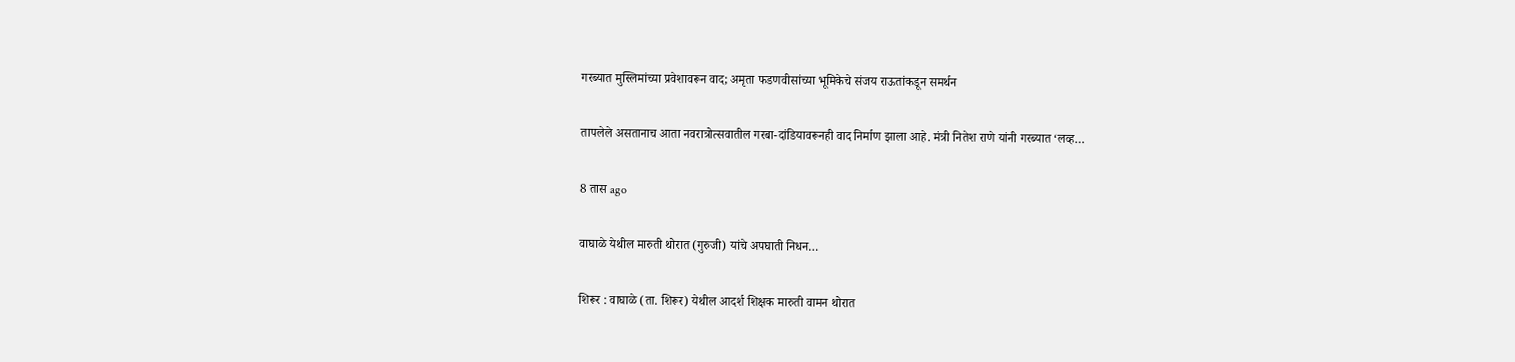गरब्यात मुस्लिमांच्या प्रवेशावरून वाद; अमृता फडणवीसांच्या भूमिकेचे संजय राऊतांकडून समर्थन

तापलेले असतानाच आता नवरात्रोत्सवातील गरबा-दांडियावरूनही वाद निर्माण झाला आहे. मंत्री नितेश राणे यांनी गरब्यात ‘लव्ह…

8 तास ago

वाघाळे येथील मारुती थोरात (गुरुजी) यांचे अपघाती निधन…

शिरूर : वाघाळे (ता. शिरूर) येथील आदर्श शिक्षक मारुती वामन थोरात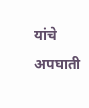यांचे अपघाती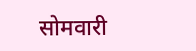सोमवारी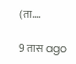(ता.…

9 तास ago